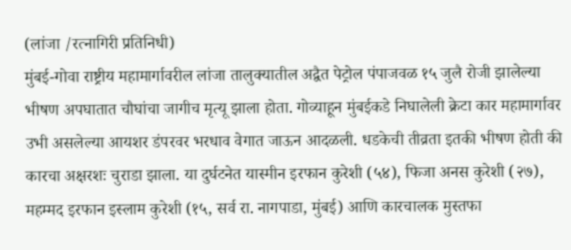(लांजा /रत्नागिरी प्रतिनिधी)
मुंबई-गोवा राष्ट्रीय महामार्गावरील लांजा तालुक्यातील अद्वैत पेट्रोल पंपाजवळ १५ जुलै रोजी झालेल्या भीषण अपघातात चौघांचा जागीच मृत्यू झाला होता. गोव्याहून मुंबईकडे निघालेली क्रेटा कार महामार्गावर उभी असलेल्या आयशर डंपरवर भरधाव वेगात जाऊन आदळली. धडकेची तीव्रता इतकी भीषण होती की कारचा अक्षरशः चुराडा झाला. या दुर्घटनेत यास्मीन इरफान कुरेशी (५४), फिजा अनस कुरेशी (२७), महम्मद इरफान इस्लाम कुरेशी (१५, सर्व रा. नागपाडा, मुंबई) आणि कारचालक मुस्तफा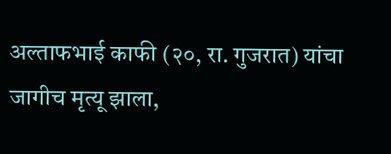अल्ताफभाई काफी (२०, रा. गुजरात) यांचा जागीच मृत्यू झाला,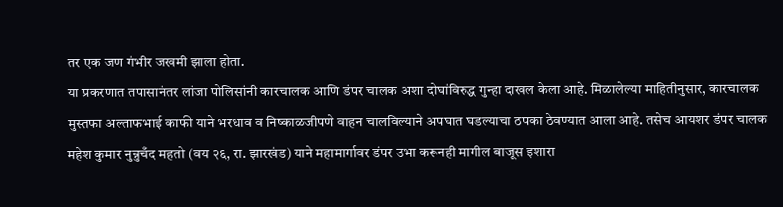तर एक जण गंभीर जखमी झाला होता.
या प्रकरणात तपासानंतर लांजा पोलिसांनी कारचालक आणि डंपर चालक अशा दोघांविरुद्ध गुन्हा दाखल केला आहे. मिळालेल्या माहितीनुसार, कारचालक मुस्तफा अल्ताफभाई काफी याने भरधाव व निष्काळजीपणे वाहन चालविल्याने अपघात घडल्याचा ठपका ठेवण्यात आला आहे. तसेच आयशर डंपर चालक महेश कुमार नुन्नुचँद महतो (वय २६, रा. झारखंड) याने महामार्गावर डंपर उभा करूनही मागील बाजूस इशारा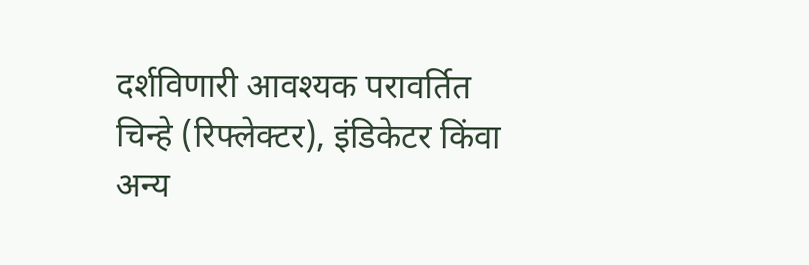दर्शविणारी आवश्यक परावर्तित चिन्हे (रिफ्लेक्टर), इंडिकेटर किंवा अन्य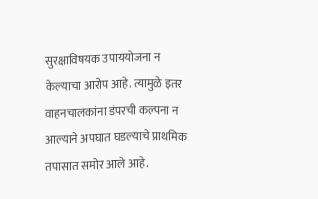सुरक्षाविषयक उपाययोजना न केल्याचा आरोप आहे. त्यामुळे इतर वाहनचालकांना डंपरची कल्पना न आल्याने अपघात घडल्याचे प्राथमिक तपासात समोर आले आहे.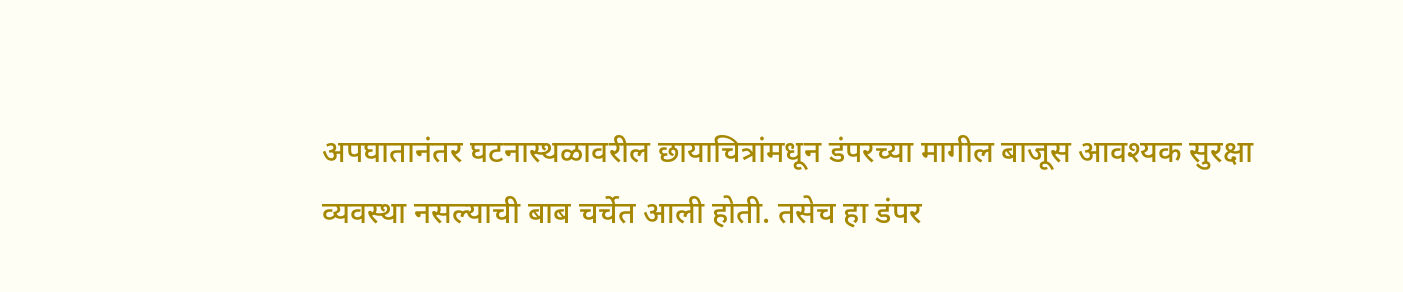अपघातानंतर घटनास्थळावरील छायाचित्रांमधून डंपरच्या मागील बाजूस आवश्यक सुरक्षा व्यवस्था नसल्याची बाब चर्चेत आली होती. तसेच हा डंपर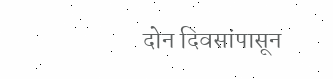दोन दिवसांपासून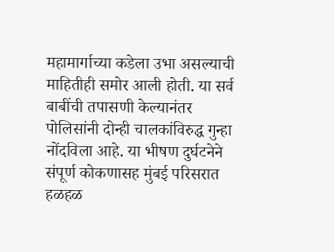महामार्गाच्या कडेला उभा असल्याची माहितीही समोर आली होती. या सर्व बाबींची तपासणी केल्यानंतर पोलिसांनी दोन्ही चालकांविरुद्ध गुन्हा नोंदविला आहे. या भीषण दुर्घटनेने संपूर्ण कोकणासह मुंबई परिसरात हळहळ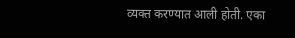व्यक्त करण्यात आली होती. एका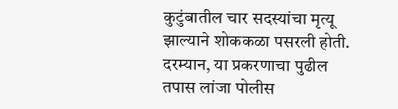कुटुंबातील चार सदस्यांचा मृत्यू झाल्याने शोककळा पसरली होती. दरम्यान, या प्रकरणाचा पुढील तपास लांजा पोलीस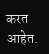करत आहेत.